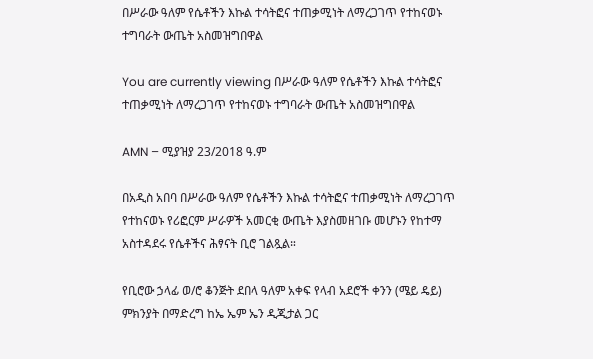በሥራው ዓለም የሴቶችን እኩል ተሳትፎና ተጠቃሚነት ለማረጋገጥ የተከናወኑ ተግባራት ውጤት አስመዝግበዋል

You are currently viewing በሥራው ዓለም የሴቶችን እኩል ተሳትፎና ተጠቃሚነት ለማረጋገጥ የተከናወኑ ተግባራት ውጤት አስመዝግበዋል

AMN – ሚያዝያ 23/2018 ዓ.ም

በአዲስ አበባ በሥራው ዓለም የሴቶችን እኩል ተሳትፎና ተጠቃሚነት ለማረጋገጥ የተከናወኑ የሪፎርም ሥራዎች አመርቂ ውጤት እያስመዘገቡ መሆኑን የከተማ አስተዳደሩ የሴቶችና ሕፃናት ቢሮ ገልጿል።

የቢሮው ኃላፊ ወ/ሮ ቆንጅት ደበላ ዓለም አቀፍ የላብ አደሮች ቀንን (ሜይ ዴይ) ምክንያት በማድረግ ከኤ ኤም ኤን ዲጂታል ጋር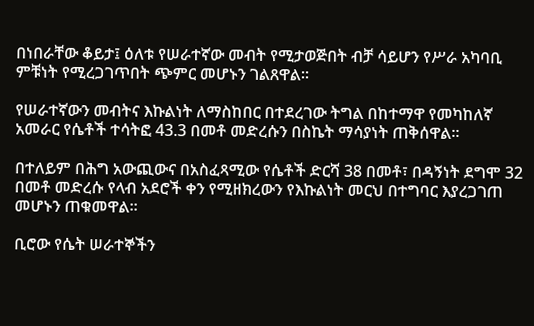በነበራቸው ቆይታ፤ ዕለቱ የሠራተኛው መብት የሚታወጅበት ብቻ ሳይሆን የሥራ አካባቢ ምቹነት የሚረጋገጥበት ጭምር መሆኑን ገልጸዋል።

የሠራተኛውን መብትና እኩልነት ለማስከበር በተደረገው ትግል በከተማዋ የመካከለኛ አመራር የሴቶች ተሳትፎ 43.3 በመቶ መድረሱን በስኬት ማሳያነት ጠቅሰዋል።

በተለይም በሕግ አውጪውና በአስፈጻሚው የሴቶች ድርሻ 38 በመቶ፣ በዳኝነት ደግሞ 32 በመቶ መድረሱ የላብ አደሮች ቀን የሚዘክረውን የእኩልነት መርህ በተግባር እያረጋገጠ መሆኑን ጠቁመዋል።

ቢሮው የሴት ሠራተኞችን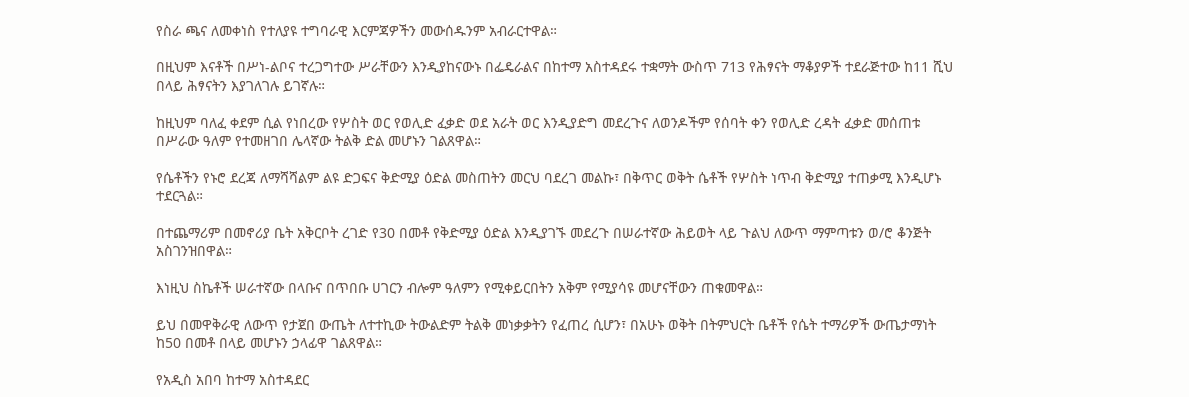የስራ ጫና ለመቀነስ የተለያዩ ተግባራዊ እርምጃዎችን መውሰዱንም አብራርተዋል።

በዚህም እናቶች በሥነ-ልቦና ተረጋግተው ሥራቸውን እንዲያከናውኑ በፌዴራልና በከተማ አስተዳደሩ ተቋማት ውስጥ 713 የሕፃናት ማቆያዎች ተደራጅተው ከ11 ሺህ በላይ ሕፃናትን እያገለገሉ ይገኛሉ።

ከዚህም ባለፈ ቀደም ሲል የነበረው የሦስት ወር የወሊድ ፈቃድ ወደ አራት ወር እንዲያድግ መደረጉና ለወንዶችም የሰባት ቀን የወሊድ ረዳት ፈቃድ መሰጠቱ በሥራው ዓለም የተመዘገበ ሌላኛው ትልቅ ድል መሆኑን ገልጸዋል።

የሴቶችን የኑሮ ደረጃ ለማሻሻልም ልዩ ድጋፍና ቅድሚያ ዕድል መስጠትን መርህ ባደረገ መልኩ፣ በቅጥር ወቅት ሴቶች የሦስት ነጥብ ቅድሚያ ተጠቃሚ እንዲሆኑ ተደርጓል።

በተጨማሪም በመኖሪያ ቤት አቅርቦት ረገድ የ30 በመቶ የቅድሚያ ዕድል እንዲያገኙ መደረጉ በሠራተኛው ሕይወት ላይ ጉልህ ለውጥ ማምጣቱን ወ/ሮ ቆንጅት አስገንዝበዋል።

እነዚህ ስኬቶች ሠራተኛው በላቡና በጥበቡ ሀገርን ብሎም ዓለምን የሚቀይርበትን አቅም የሚያሳዩ መሆናቸውን ጠቁመዋል።

ይህ በመዋቅራዊ ለውጥ የታጀበ ውጤት ለተተኪው ትውልድም ትልቅ መነቃቃትን የፈጠረ ሲሆን፣ በአሁኑ ወቅት በትምህርት ቤቶች የሴት ተማሪዎች ውጤታማነት ከ50 በመቶ በላይ መሆኑን ኃላፊዋ ገልጸዋል።

የአዲስ አበባ ከተማ አስተዳደር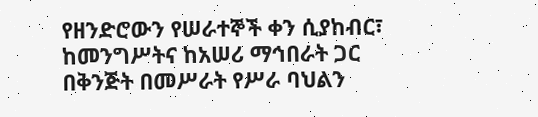የዘንድሮውን የሠራተኞች ቀን ሲያከብር፣ ከመንግሥትና ከአሠሪ ማኅበራት ጋር በቅንጅት በመሥራት የሥራ ባህልን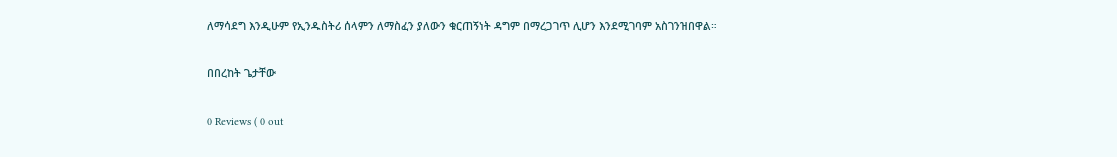ለማሳደግ እንዲሁም የኢንዱስትሪ ሰላምን ለማስፈን ያለውን ቁርጠኝነት ዳግም በማረጋገጥ ሊሆን እንደሚገባም አስገንዝበዋል።

በበረከት ጌታቸው

0 Reviews ( 0 out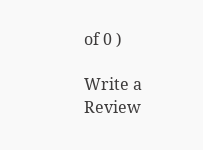of 0 )

Write a Review